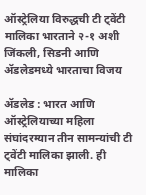ऑस्ट्रेलिया विरुद्धची टी ट्वेंटी मालिका भारताने २-१ अशी जिंकली, सिडनी आणि ॲडलेडमध्ये भारताचा विजय

ॲडलेड : भारत आणि ऑस्ट्रेलियाच्या महिला संघांदरम्यान तीन सामन्यांची टी ट्वेंटी मालिका झाली. ही मालिका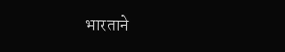भारताने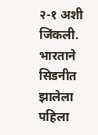२-१ अशी जिंकली. भारताने सिडनीत झालेला पहिला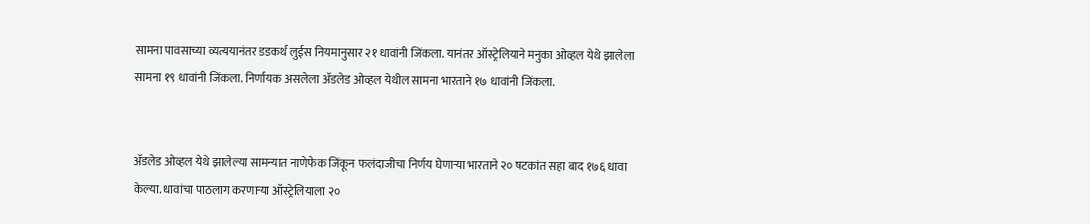सामना पावसाच्या व्यत्ययानंतर डडकर्थ लुईस नियमानुसार २१ धावांनी जिंकला. यानंतर ऑस्ट्रेलियाने मनुका ओव्हल येथे झालेला सामना १९ धावांनी जिंकला. निर्णायक असलेला ॲडलेड ओव्हल येथील सामना भारताने १७ धावांनी जिंकला.


ॲडलेड ओव्हल येथे झालेल्या सामन्यात नाणेफेक जिंकून फलंदाजीचा निर्णय घेणाऱ्या भारताने २० षटकांत सहा बाद १७६ धावा केल्या. धावांचा पाठलाग करणाऱ्या ऑस्ट्रेलियाला २०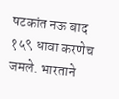षटकांत नऊ बाद १५९ धावा करणेच जमले. भारताने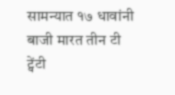सामन्यात १७ धावांनी बाजी मारत तीन टी ट्वेंटी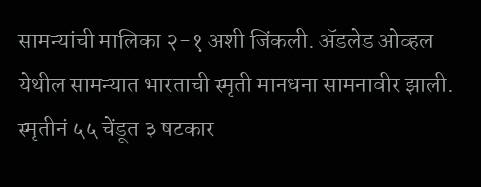सामन्यांची मालिका २-१ अशी जिंकली. ॲडलेड ओव्हल येथील सामन्यात भारताची स्मृती मानधना सामनावीर झाली. स्मृतीनं ५५ चेंडूत ३ षटकार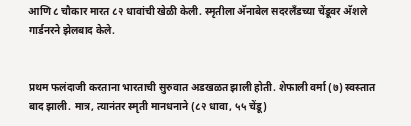आणि ८ चौकार मारत ८२ धावांची खेळी केली. स्मृतीला अ‍ॅनाबेल सदरलँडच्या चेंडूवर अ‍ॅशले गार्डनरने झेलबाद केले.


प्रथम फलंदाजी करताना भारताची सुरुवात अडखळत झाली होती. शेफाली वर्मा (७) स्वस्तात बाद झाली. मात्र, त्यानंतर स्मृती मानधनाने (८२ धावा, ५५ चेंडू)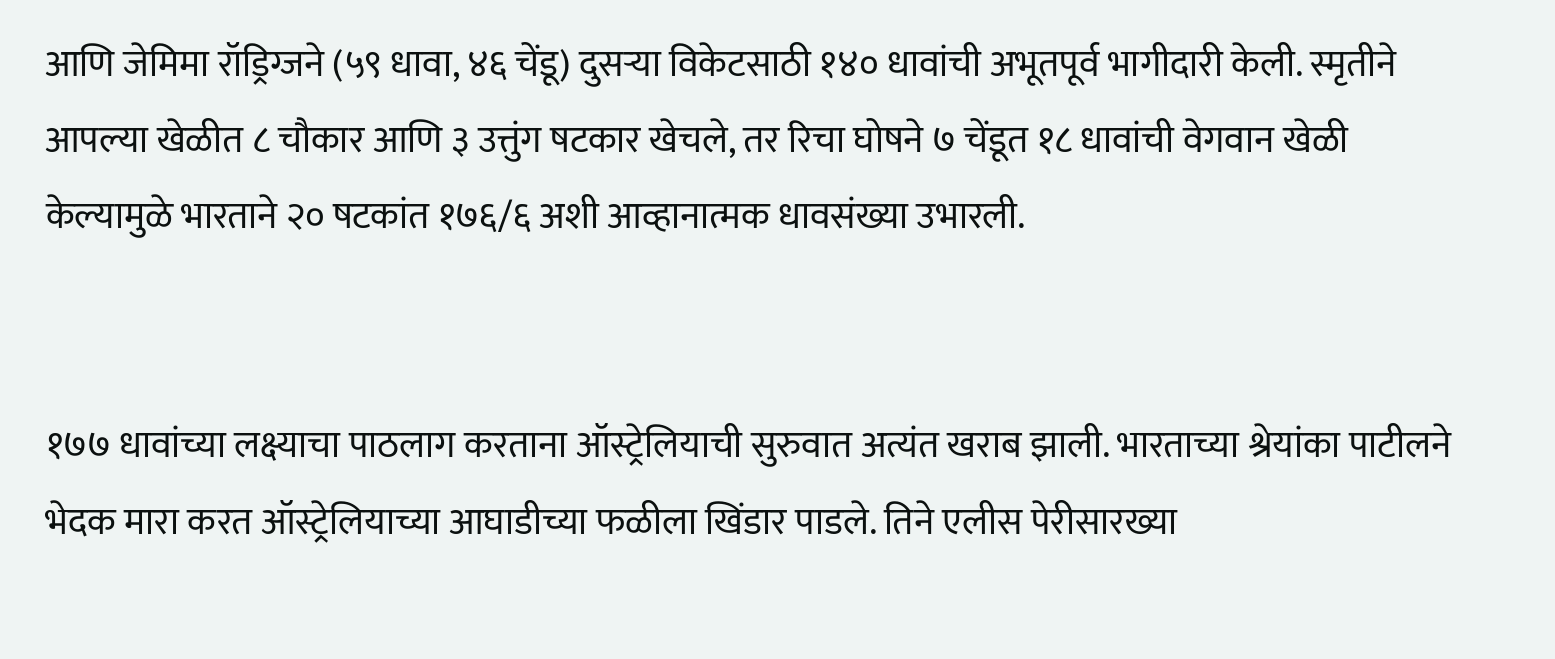आणि जेमिमा रॉड्रिग्जने (५९ धावा, ४६ चेंडू) दुसऱ्या विकेटसाठी १४० धावांची अभूतपूर्व भागीदारी केली. स्मृतीने आपल्या खेळीत ८ चौकार आणि ३ उत्तुंग षटकार खेचले, तर रिचा घोषने ७ चेंडूत १८ धावांची वेगवान खेळी केल्यामुळे भारताने २० षटकांत १७६/६ अशी आव्हानात्मक धावसंख्या उभारली.


१७७ धावांच्या लक्ष्याचा पाठलाग करताना ऑस्ट्रेलियाची सुरुवात अत्यंत खराब झाली. भारताच्या श्रेयांका पाटीलने भेदक मारा करत ऑस्ट्रेलियाच्या आघाडीच्या फळीला खिंडार पाडले. तिने एलीस पेरीसारख्या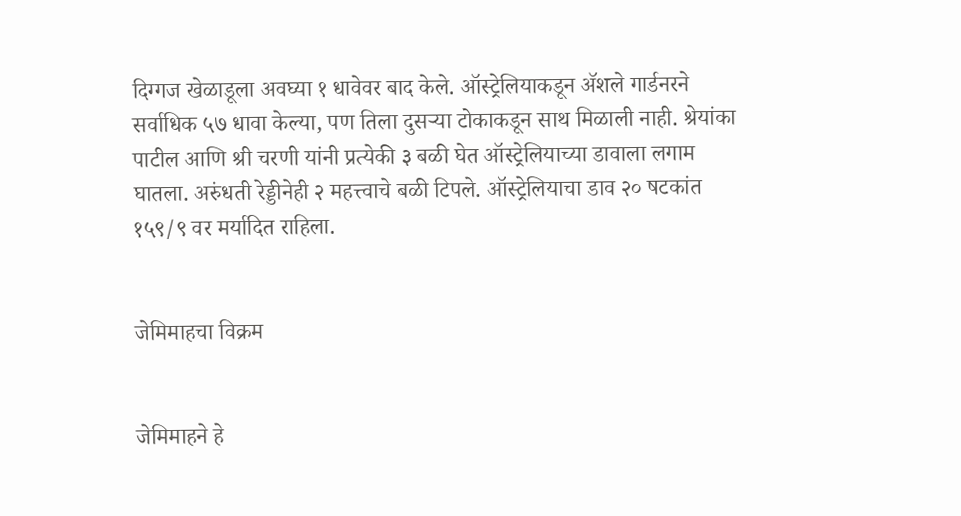दिग्गज खेळाडूला अवघ्या १ धावेवर बाद केले. ऑस्ट्रेलियाकडून ॲशले गार्डनरने सर्वाधिक ५७ धावा केल्या, पण तिला दुसऱ्या टोकाकडून साथ मिळाली नाही. श्रेयांका पाटील आणि श्री चरणी यांनी प्रत्येकी ३ बळी घेत ऑस्ट्रेलियाच्या डावाला लगाम घातला. अरुंधती रेड्डीनेही २ महत्त्वाचे बळी टिपले. ऑस्ट्रेलियाचा डाव २० षटकांत १५९/९ वर मर्यादित राहिला.


जेमिमाहचा विक्रम


जेमिमाहने हे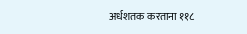अर्धशतक करताना ११८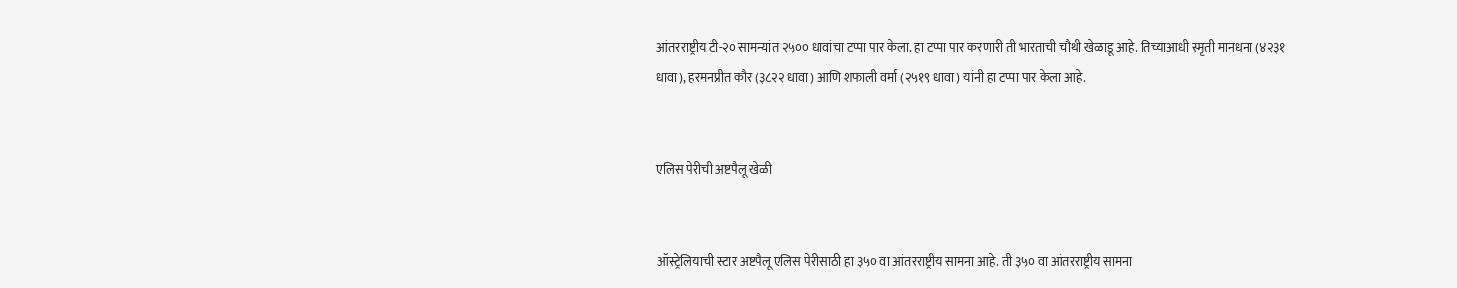आंतरराष्ट्रीय टी-२० सामन्यांत २५०० धावांचा टप्पा पार केला. हा टप्पा पार करणारी ती भारताची चौथी खेळाडू आहे. तिच्याआधी स्मृती मानधना (४२३१ धावा), हरमनप्रीत कौर (३८२२ धावा) आणि शफाली वर्मा (२५१९ धावा) यांनी हा टप्पा पार केला आहे.


एलिस पेरीची अष्टपैलू खेळी


ऑस्ट्रेलियाची स्टार अष्टपैलू एलिस पेरीसाठी हा ३५० वा आंतरराष्ट्रीय सामना आहे. ती ३५० वा आंतरराष्ट्रीय सामना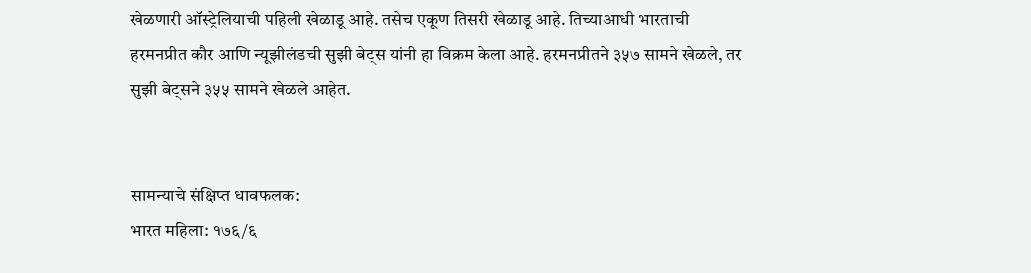खेळणारी ऑस्ट्रेलियाची पहिली खेळाडू आहे. तसेच एकूण तिसरी खेळाडू आहे. तिच्याआधी भारताची हरमनप्रीत कौर आणि न्यूझीलंडची सुझी बेट्स यांनी हा विक्रम केला आहे. हरमनप्रीतने ३५७ सामने खेळले, तर सुझी बेट्सने ३५५ सामने खेळले आहेत.


सामन्याचे संक्षिप्त धावफलक:
भारत महिला: १७६/६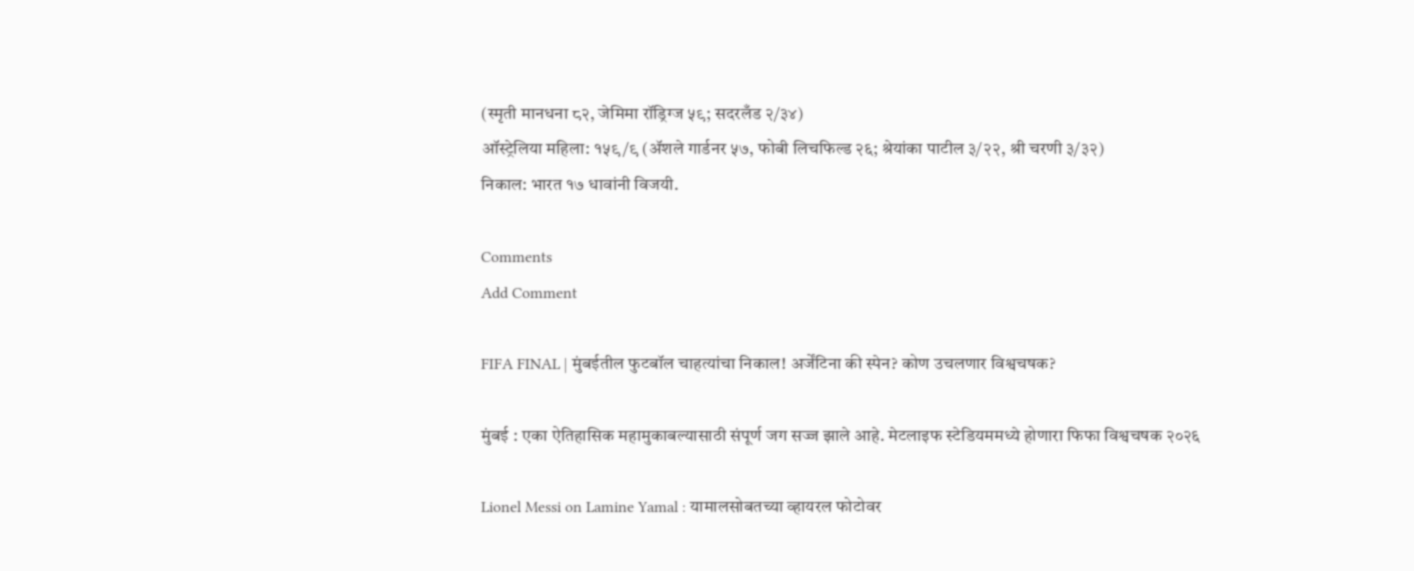(स्मृती मानधना ८२, जेमिमा रॉड्रिग्ज ५९; सदरलँड २/३४)
ऑस्ट्रेलिया महिला: १५९/९ (ॲशले गार्डनर ५७, फोबी लिचफिल्ड २६; श्रेयांका पाटील ३/२२, श्री चरणी ३/३२)
निकाल: भारत १७ धावांनी विजयी.

Comments
Add Comment

FIFA FINAL | मुंबईतील फुटबॉल चाहत्यांचा निकाल! अर्जेंटिना की स्पेन? कोण उचलणार विश्वचषक?

मुंबई : एका ऐतिहासिक महामुकाबल्यासाठी संपूर्ण जग सज्ज झाले आहे. मेटलाइफ स्टेडियममध्ये होणारा फिफा विश्वचषक २०२६

Lionel Messi on Lamine Yamal : यामालसोबतच्या व्हायरल फोटोवर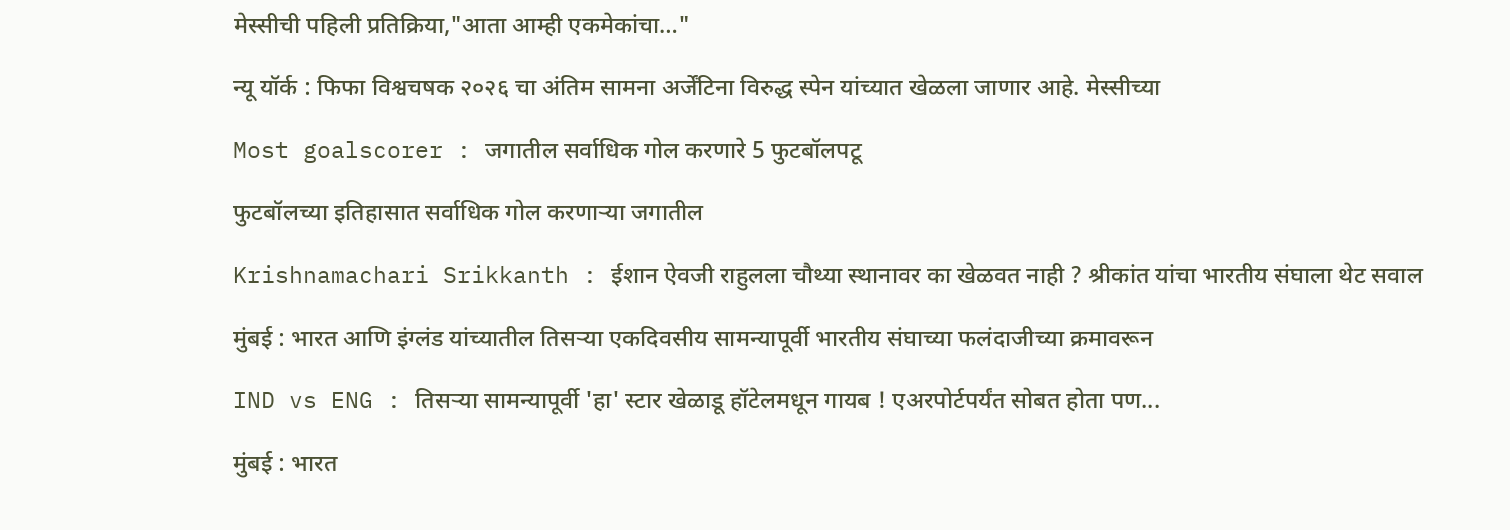मेस्सीची पहिली प्रतिक्रिया,"आता आम्ही एकमेकांचा…"

न्यू यॉर्क : फिफा विश्वचषक २०२६ चा अंतिम सामना अर्जेंटिना विरुद्ध स्पेन यांच्यात खेळला जाणार आहे. मेस्सीच्या

Most goalscorer : जगातील सर्वाधिक गोल करणारे 5 फुटबॉलपटू

फुटबॉलच्या इतिहासात सर्वाधिक गोल करणाऱ्या जगातील

Krishnamachari Srikkanth : ईशान ऐवजी राहुलला चौथ्या स्थानावर का खेळवत नाही ? श्रीकांत यांचा भारतीय संघाला थेट सवाल

मुंबई : भारत आणि इंग्लंड यांच्यातील तिसऱ्या एकदिवसीय सामन्यापूर्वी भारतीय संघाच्या फलंदाजीच्या क्रमावरून

IND vs ENG : तिसऱ्या सामन्यापूर्वी 'हा' स्टार खेळाडू हॉटेलमधून गायब ! एअरपोर्टपर्यंत सोबत होता पण...

मुंबई : भारत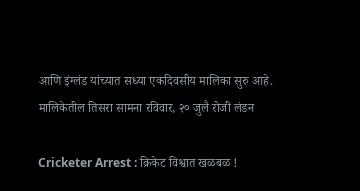आणि इंग्लंड यांच्यात सध्या एकदिवसीय मालिका सुरु आहे. मालिकेतील तिसरा सामना रविवार, २० जुलै रोजी लंडन

Cricketer Arrest : क्रिकेट विश्वात खळबळ !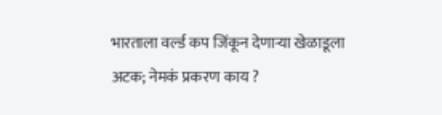भारताला वर्ल्ड कप जिंकून देणार्‍या खेळाडूला अटक; नेमकं प्रकरण काय ?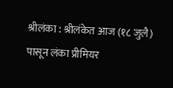श्रीलंका : श्रीलंकेत आज (१८ जुलै) पासून लंका प्रीमियर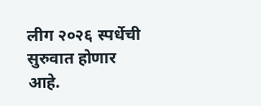लीग २०२६ स्पर्धेची सुरुवात होणार आहे.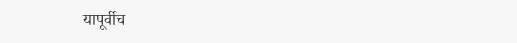यापूर्वीच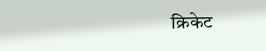क्रिकेट